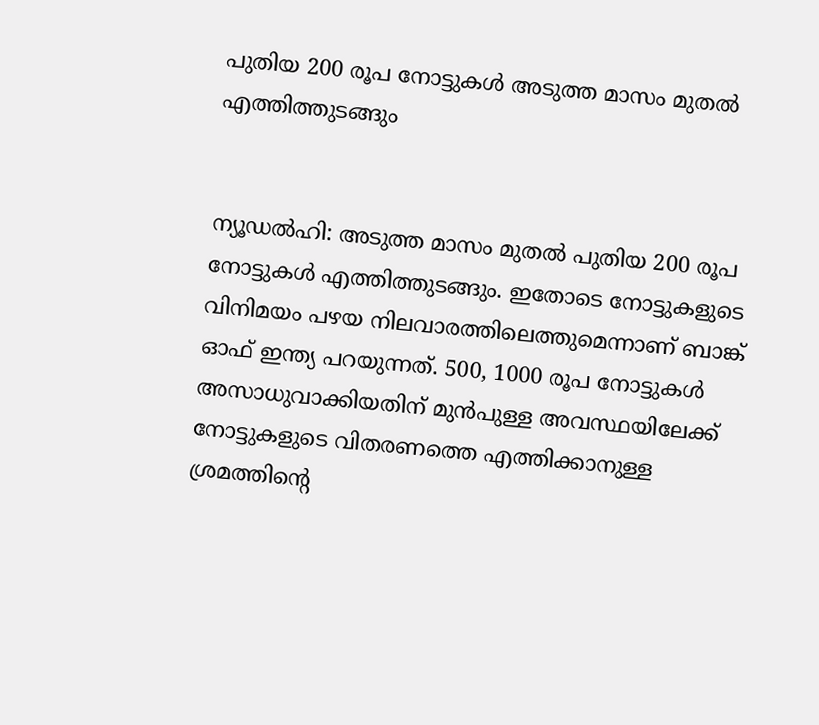പുതിയ 200 രൂപ നോട്ടുകൾ അടുത്ത മാസം മുതൽ‍ എത്തിത്തുടങ്ങും


ന്യൂഡൽഹി: അടുത്ത മാസം മുതൽ പുതിയ 200 രൂപ നോട്ടുകൾ എത്തിത്തുടങ്ങും. ഇതോടെ നോട്ടുകളുടെ വിനിമയം പഴയ നിലവാരത്തിലെത്തുമെന്നാണ് ബാങ്ക് ഓഫ് ഇന്ത്യ പറയുന്നത്. 500, 1000 രൂപ നോട്ടുകൾ അസാധുവാക്കിയതിന് മുന്‍പുള്ള അവസ്ഥയിലേക്ക് നോട്ടുകളുടെ വിതരണത്തെ എത്തിക്കാനുള്ള ശ്രമത്തിന്റെ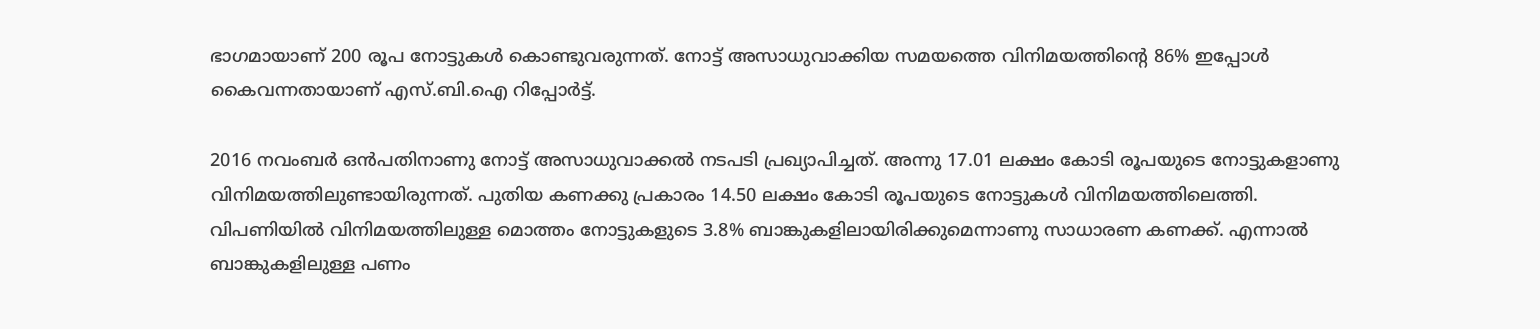ഭാഗമായാണ് 200 രൂപ നോട്ടുകൾ കൊണ്ടുവരുന്നത്. നോട്ട് അസാധുവാക്കിയ സമയത്തെ വിനിമയത്തിന്റെ 86% ഇപ്പോൾ കൈവന്നതായാണ് എസ്.ബി.ഐ റിപ്പോർട്ട്.

2016 നവംബർ‍ ഒന്‍പതിനാണു നോട്ട് അസാധുവാക്കൽ നടപടി പ്രഖ്യാപിച്ചത്. അന്നു 17.01 ലക്ഷം കോടി രൂപയുടെ നോട്ടുകളാണു വിനിമയത്തിലുണ്ടായിരുന്നത്. പുതിയ കണക്കു പ്രകാരം 14.50 ലക്ഷം കോടി രൂപയുടെ നോട്ടുകൾ വിനിമയത്തിലെത്തി. വിപണിയിൽ വിനിമയത്തിലുള്ള മൊത്തം നോട്ടുകളുടെ 3.8% ബാങ്കുകളിലായിരിക്കുമെന്നാണു സാധാരണ കണക്ക്. എന്നാൽ ബാങ്കുകളിലുള്ള പണം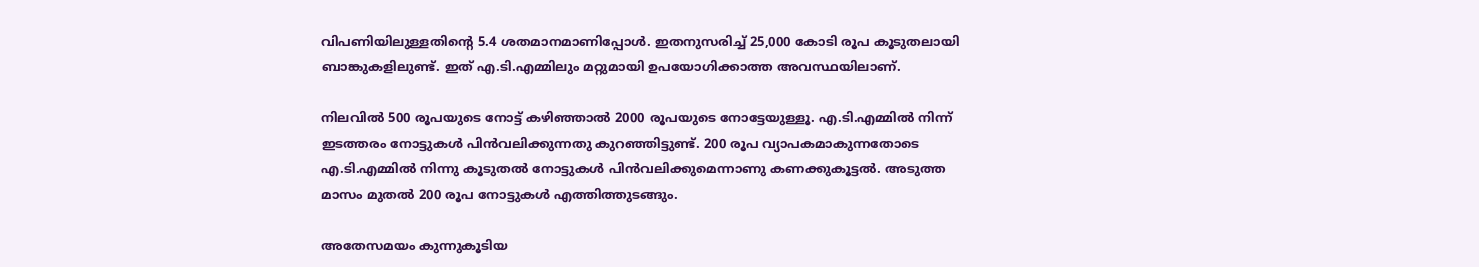വിപണിയിലുള്ളതിന്റെ 5.4 ശതമാനമാണിപ്പോൾ. ഇതനുസരിച്ച് 25,000 കോടി രൂപ കൂടുതലായി ബാങ്കുകളിലുണ്ട്. ഇത് എ.ടി.എമ്മിലും മറ്റുമായി ഉപയോഗിക്കാത്ത അവസ്ഥയിലാണ്.

നിലവിൽ 500 രൂപയുടെ നോട്ട് കഴിഞ്ഞാൽ 2000 രൂപയുടെ നോട്ടേയുള്ളൂ. എ.ടി.എമ്മിൽ നിന്ന് ഇടത്തരം നോട്ടുകൾ പിൻ‍വലിക്കുന്നതു കുറഞ്ഞിട്ടുണ്ട്. 200 രൂപ വ്യാപകമാകുന്നതോടെ എ.ടി.എമ്മിൽ നിന്നു കൂടുതൽ‍ നോട്ടുകൾ പിൻവലിക്കുമെന്നാണു കണക്കുകൂട്ടൽ. അടുത്ത മാസം മുതൽ‍ 200 രൂപ നോട്ടുകൾ എത്തിത്തുടങ്ങും.

അതേസമയം കുന്നുകൂടിയ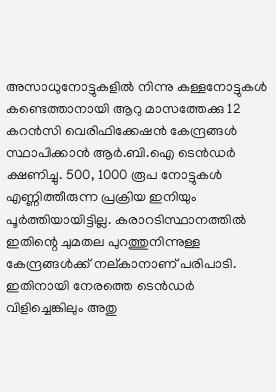അസാധുനോട്ടുകളിൽ നിന്നു കള്ളനോട്ടുകൾ കണ്ടെത്താനായി ആറു മാസത്തേക്കു 12 കറൻ‍സി വെരിഫിക്കേഷൻ കേന്ദ്രങ്ങൾ സ്ഥാപിക്കാൻ ആർ.ബി.ഐ ടെൻ‍ഡർ‍ ക്ഷണിച്ചു. 500, 1000 രൂപ നോട്ടുകൾ എണ്ണിത്തീരുന്ന പ്രക്രിയ ഇനിയും പൂർ‍ത്തിയായിട്ടില്ല. കരാറടിസ്ഥാനത്തിൽ ഇതിന്റെ ചുമതല പുറത്തുനിന്നുള്ള കേന്ദ്രങ്ങൾക്ക് നല്കാനാണ് പരിപാടി. ഇതിനായി നേരത്തെ ടെൻ‍ഡർ‍ വിളിച്ചെങ്കിലും അതു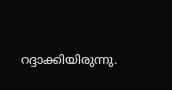റദ്ദാക്കിയിരുന്നു.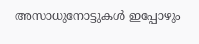അസാധുനോട്ടുകൾ ഇപ്പോഴും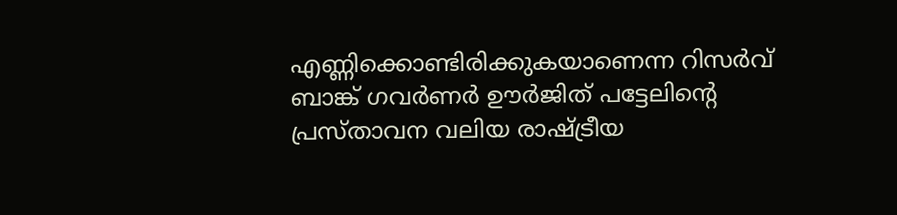എണ്ണിക്കൊണ്ടിരിക്കുകയാണെന്ന റിസർവ് ബാങ്ക് ഗവർ‍ണർ ഊർ‍ജിത് പട്ടേലിന്റെ പ്രസ്താവന വലിയ രാഷ്ട്രീയ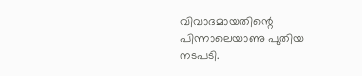വിവാദമായതിന്റെ പിന്നാലെയാണു പുതിയ നടപടി.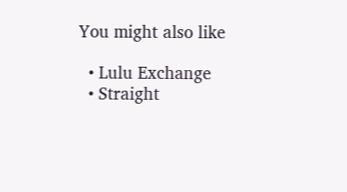You might also like

  • Lulu Exchange
  • Straight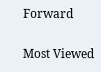Forward

Most Viewed